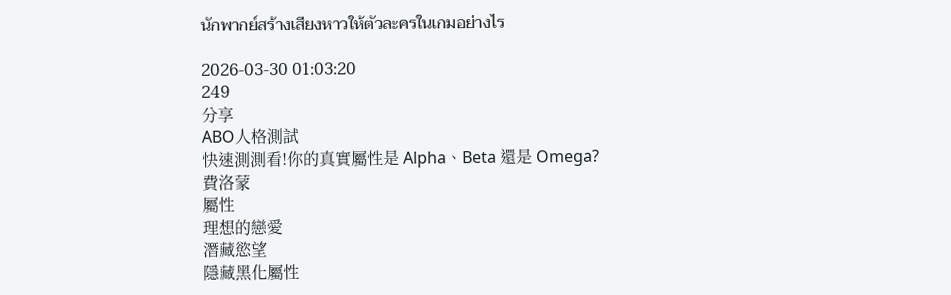นักพากย์สร้างเสียงหาวให้ตัวละครในเกมอย่างไร

2026-03-30 01:03:20
249
分享
ABO人格測試
快速測測看!你的真實屬性是 Alpha、Beta 還是 Omega?
費洛蒙
屬性
理想的戀愛
潛藏慾望
隱藏黑化屬性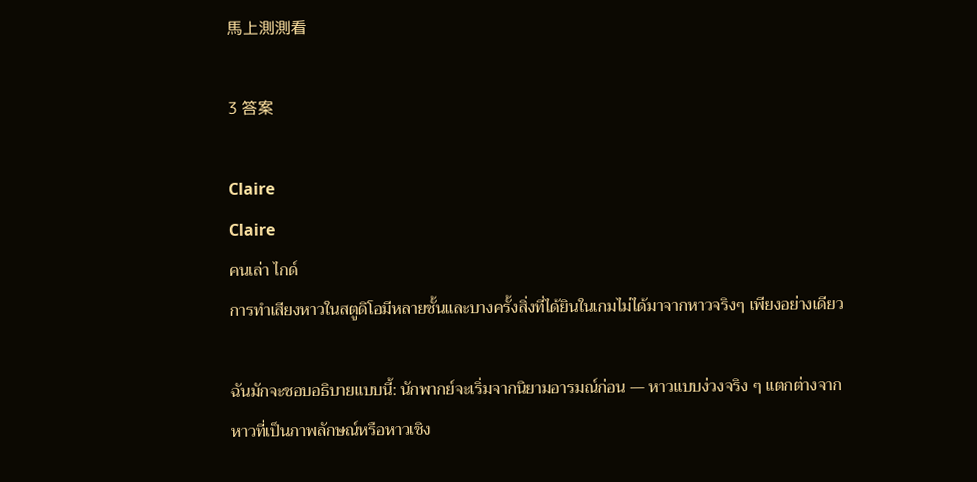馬上測測看

3 答案

Claire
Claire
คนเล่า ไกด์
การทำเสียงหาวในสตูดิโอมีหลายชั้นและบางครั้งสิ่งที่ได้ยินในเกมไม่ได้มาจากหาวจริงๆ เพียงอย่างเดียว

ฉันมักจะชอบอธิบายแบบนี้: นักพากย์จะเริ่มจากนิยามอารมณ์ก่อน — หาวแบบง่วงจริง ๆ แตกต่างจากหาวที่เป็นภาพลักษณ์หรือหาวเชิง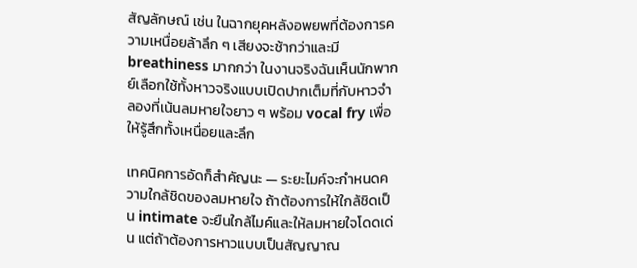สัญลักษณ์ เช่น ในฉากยุคหลังอพยพที่ต้องการความเหนื่อยล้าลึก ๆ เสียงจะช้ากว่าและมี breathiness มากกว่า ในงานจริงฉันเห็นนักพากย์เลือกใช้ทั้งหาวจริงแบบเปิดปากเต็มที่กับหาวจำลองที่เน้นลมหายใจยาว ๆ พร้อม vocal fry เพื่อให้รู้สึกทั้งเหนื่อยและลึก

เทคนิคการอัดก็สำคัญนะ — ระยะไมค์จะกำหนดความใกล้ชิดของลมหายใจ ถ้าต้องการให้ใกล้ชิดเป็น intimate จะยืนใกล้ไมค์และให้ลมหายใจโดดเด่น แต่ถ้าต้องการหาวแบบเป็นสัญญาณ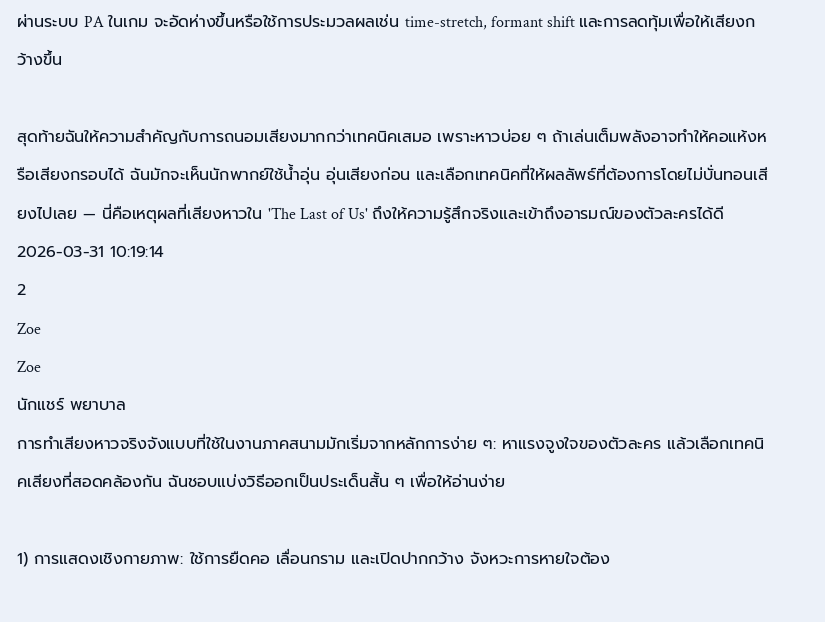ผ่านระบบ PA ในเกม จะอัดห่างขึ้นหรือใช้การประมวลผลเช่น time-stretch, formant shift และการลดทุ้มเพื่อให้เสียงกว้างขึ้น

สุดท้ายฉันให้ความสำคัญกับการถนอมเสียงมากกว่าเทคนิคเสมอ เพราะหาวบ่อย ๆ ถ้าเล่นเต็มพลังอาจทำให้คอแห้งหรือเสียงกรอบได้ ฉันมักจะเห็นนักพากย์ใช้น้ำอุ่น อุ่นเสียงก่อน และเลือกเทคนิคที่ให้ผลลัพธ์ที่ต้องการโดยไม่บั่นทอนเสียงไปเลย — นี่คือเหตุผลที่เสียงหาวใน 'The Last of Us' ถึงให้ความรู้สึกจริงและเข้าถึงอารมณ์ของตัวละครได้ดี
2026-03-31 10:19:14
2
Zoe
Zoe
นักแชร์ พยาบาล
การทำเสียงหาวจริงจังแบบที่ใช้ในงานภาคสนามมักเริ่มจากหลักการง่าย ๆ: หาแรงจูงใจของตัวละคร แล้วเลือกเทคนิคเสียงที่สอดคล้องกัน ฉันชอบแบ่งวิธีออกเป็นประเด็นสั้น ๆ เพื่อให้อ่านง่าย

1) การแสดงเชิงกายภาพ: ใช้การยืดคอ เลื่อนกราม และเปิดปากกว้าง จังหวะการหายใจต้อง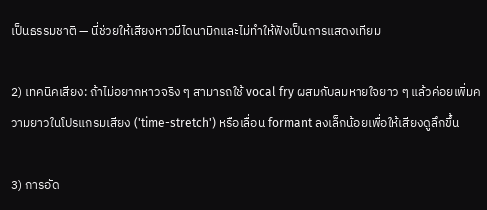เป็นธรรมชาติ — นี่ช่วยให้เสียงหาวมีไดนามิกและไม่ทำให้ฟังเป็นการแสดงเทียม

2) เทคนิคเสียง: ถ้าไม่อยากหาวจริง ๆ สามารถใช้ vocal fry ผสมกับลมหายใจยาว ๆ แล้วค่อยเพิ่มความยาวในโปรแกรมเสียง ('time-stretch') หรือเลื่อน formant ลงเล็กน้อยเพื่อให้เสียงดูลึกขึ้น

3) การอัด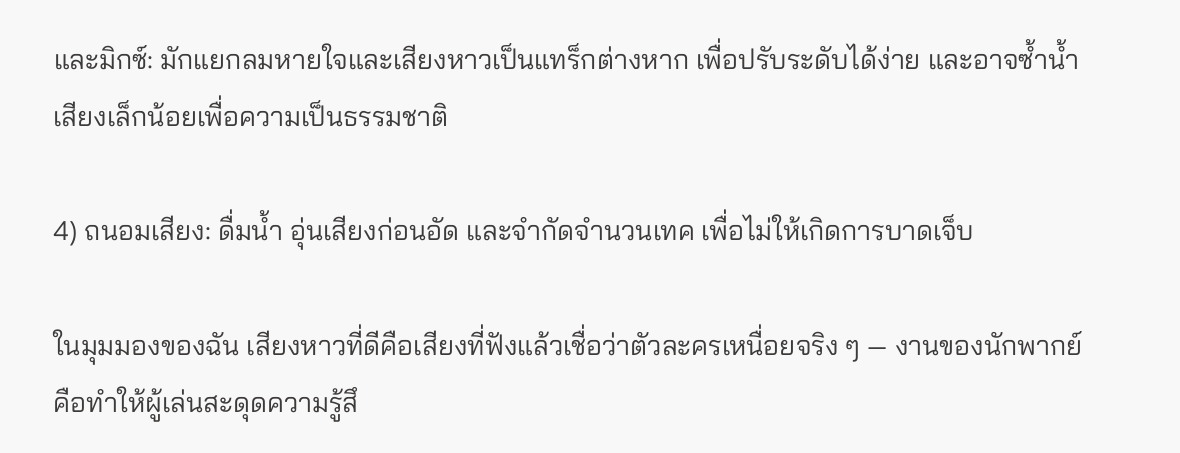และมิกซ์: มักแยกลมหายใจและเสียงหาวเป็นแทร็กต่างหาก เพื่อปรับระดับได้ง่าย และอาจซ้ำน้ำเสียงเล็กน้อยเพื่อความเป็นธรรมชาติ

4) ถนอมเสียง: ดื่มน้ำ อุ่นเสียงก่อนอัด และจำกัดจำนวนเทค เพื่อไม่ให้เกิดการบาดเจ็บ

ในมุมมองของฉัน เสียงหาวที่ดีคือเสียงที่ฟังแล้วเชื่อว่าตัวละครเหนื่อยจริง ๆ — งานของนักพากย์คือทำให้ผู้เล่นสะดุดความรู้สึ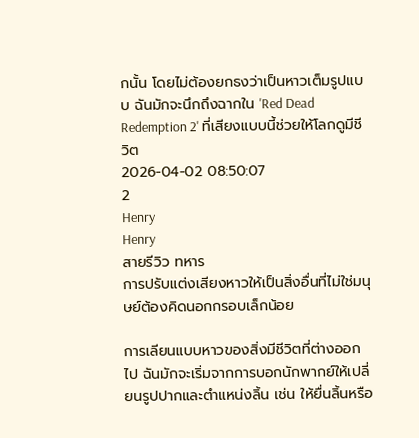กนั้น โดยไม่ต้องยกธงว่าเป็นหาวเต็มรูปแบบ ฉันมักจะนึกถึงฉากใน 'Red Dead Redemption 2' ที่เสียงแบบนี้ช่วยให้โลกดูมีชีวิต
2026-04-02 08:50:07
2
Henry
Henry
สายรีวิว ทหาร
การปรับแต่งเสียงหาวให้เป็นสิ่งอื่นที่ไม่ใช่มนุษย์ต้องคิดนอกกรอบเล็กน้อย

การเลียนแบบหาวของสิ่งมีชีวิตที่ต่างออกไป ฉันมักจะเริ่มจากการบอกนักพากย์ให้เปลี่ยนรูปปากและตำแหน่งลิ้น เช่น ให้ยื่นลิ้นหรือ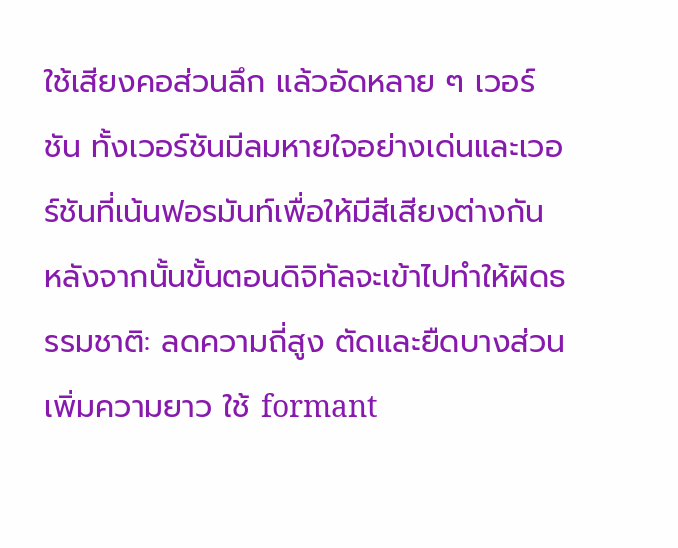ใช้เสียงคอส่วนลึก แล้วอัดหลาย ๆ เวอร์ชัน ทั้งเวอร์ชันมีลมหายใจอย่างเด่นและเวอร์ชันที่เน้นฟอรมันท์เพื่อให้มีสีเสียงต่างกัน หลังจากนั้นขั้นตอนดิจิทัลจะเข้าไปทำให้ผิดธรรมชาติ: ลดความถี่สูง ตัดและยืดบางส่วนเพิ่มความยาว ใช้ formant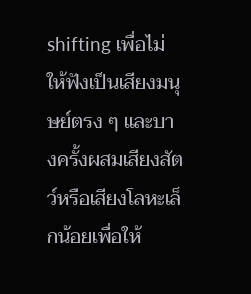shifting เพื่อไม่ให้ฟังเป็นเสียงมนุษย์ตรง ๆ และบางครั้งผสมเสียงสัตว์หรือเสียงโลหะเล็กน้อยเพื่อให้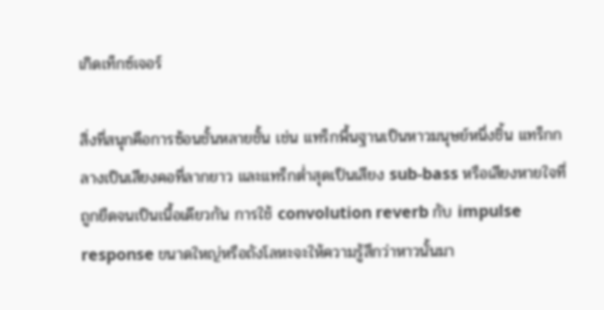เกิดเท็กซ์เจอร์

สิ่งที่สนุกคือการซ้อนชั้นหลายชั้น เช่น แทร็กพื้นฐานเป็นหาวมนุษย์หนึ่งชิ้น แทร็กกลางเป็นเสียงคอที่ลากยาว และแทร็กต่ำสุดเป็นเสียง sub-bass หรือเสียงหายใจที่ถูกยืดจนเป็นเนื้อเดียวกัน การใช้ convolution reverb กับ impulse response ขนาดใหญ่หรือถังโลหะจะให้ความรู้สึกว่าหาวนั้นมา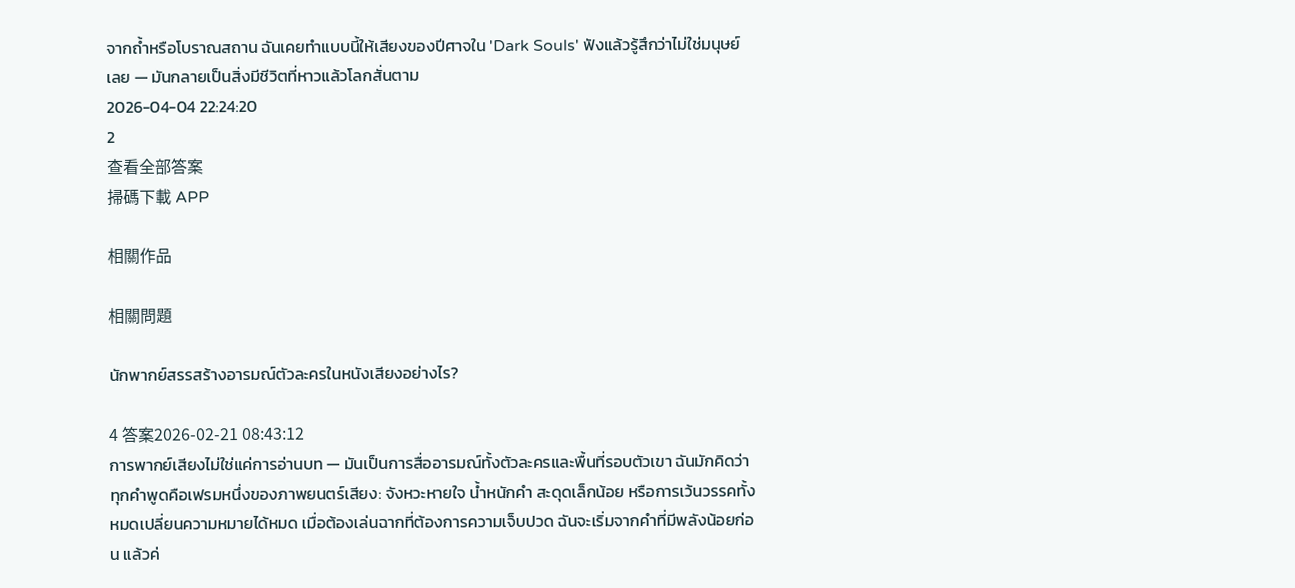จากถ้ำหรือโบราณสถาน ฉันเคยทำแบบนี้ให้เสียงของปีศาจใน 'Dark Souls' ฟังแล้วรู้สึกว่าไม่ใช่มนุษย์เลย — มันกลายเป็นสิ่งมีชีวิตที่หาวแล้วโลกสั่นตาม
2026-04-04 22:24:20
2
查看全部答案
掃碼下載 APP

相關作品

相關問題

นักพากย์สรรสร้างอารมณ์ตัวละครในหนังเสียงอย่างไร?

4 答案2026-02-21 08:43:12
การพากย์เสียงไม่ใช่แค่การอ่านบท — มันเป็นการสื่ออารมณ์ทั้งตัวละครและพื้นที่รอบตัวเขา ฉันมักคิดว่าทุกคำพูดคือเฟรมหนึ่งของภาพยนตร์เสียง: จังหวะหายใจ น้ำหนักคำ สะดุดเล็กน้อย หรือการเว้นวรรคทั้งหมดเปลี่ยนความหมายได้หมด เมื่อต้องเล่นฉากที่ต้องการความเจ็บปวด ฉันจะเริ่มจากคำที่มีพลังน้อยก่อน แล้วค่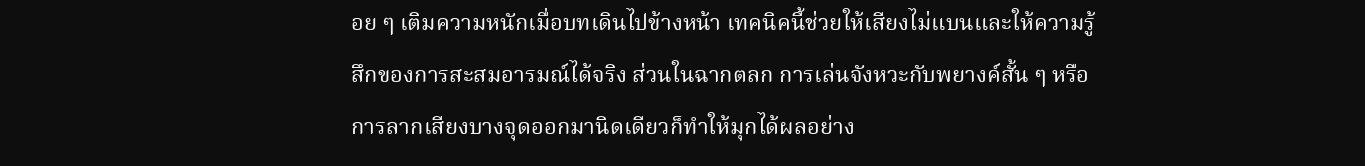อย ๆ เติมความหนักเมื่อบทเดินไปข้างหน้า เทคนิคนี้ช่วยให้เสียงไม่แบนและให้ความรู้สึกของการสะสมอารมณ์ได้จริง ส่วนในฉากตลก การเล่นจังหวะกับพยางค์สั้น ๆ หรือการลากเสียงบางจุดออกมานิดเดียวก็ทำให้มุกได้ผลอย่าง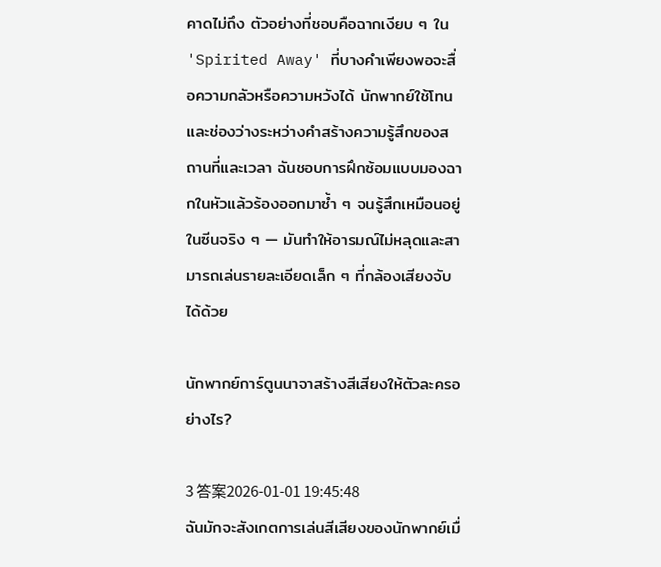คาดไม่ถึง ตัวอย่างที่ชอบคือฉากเงียบ ๆ ใน 'Spirited Away' ที่บางคำเพียงพอจะสื่อความกลัวหรือความหวังได้ นักพากย์ใช้โทนและช่องว่างระหว่างคำสร้างความรู้สึกของสถานที่และเวลา ฉันชอบการฝึกซ้อมแบบมองฉากในหัวแล้วร้องออกมาซ้ำ ๆ จนรู้สึกเหมือนอยู่ในซีนจริง ๆ — มันทำให้อารมณ์ไม่หลุดและสามารถเล่นรายละเอียดเล็ก ๆ ที่กล้องเสียงจับได้ด้วย

นักพากย์การ์ตูนนาจาสร้างสีเสียงให้ตัวละครอย่างไร?

3 答案2026-01-01 19:45:48
ฉันมักจะสังเกตการเล่นสีเสียงของนักพากย์เมื่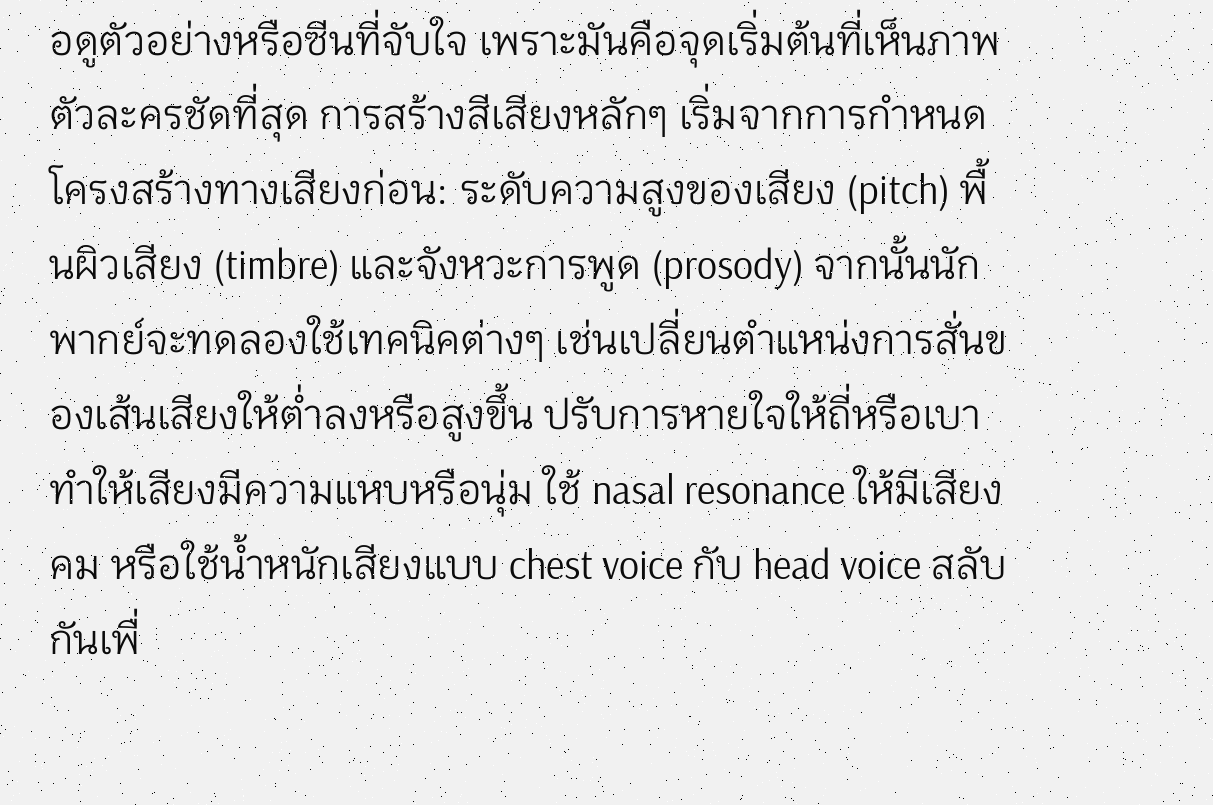อดูตัวอย่างหรือซีนที่จับใจ เพราะมันคือจุดเริ่มต้นที่เห็นภาพตัวละครชัดที่สุด การสร้างสีเสียงหลักๆ เริ่มจากการกำหนดโครงสร้างทางเสียงก่อน: ระดับความสูงของเสียง (pitch) พื้นผิวเสียง (timbre) และจังหวะการพูด (prosody) จากนั้นนักพากย์จะทดลองใช้เทคนิคต่างๆ เช่นเปลี่ยนตำแหน่งการสั่นของเส้นเสียงให้ต่ำลงหรือสูงขึ้น ปรับการหายใจให้ถี่หรือเบา ทำให้เสียงมีความแหบหรือนุ่ม ใช้ nasal resonance ให้มีเสียงคม หรือใช้น้ำหนักเสียงแบบ chest voice กับ head voice สลับกันเพื่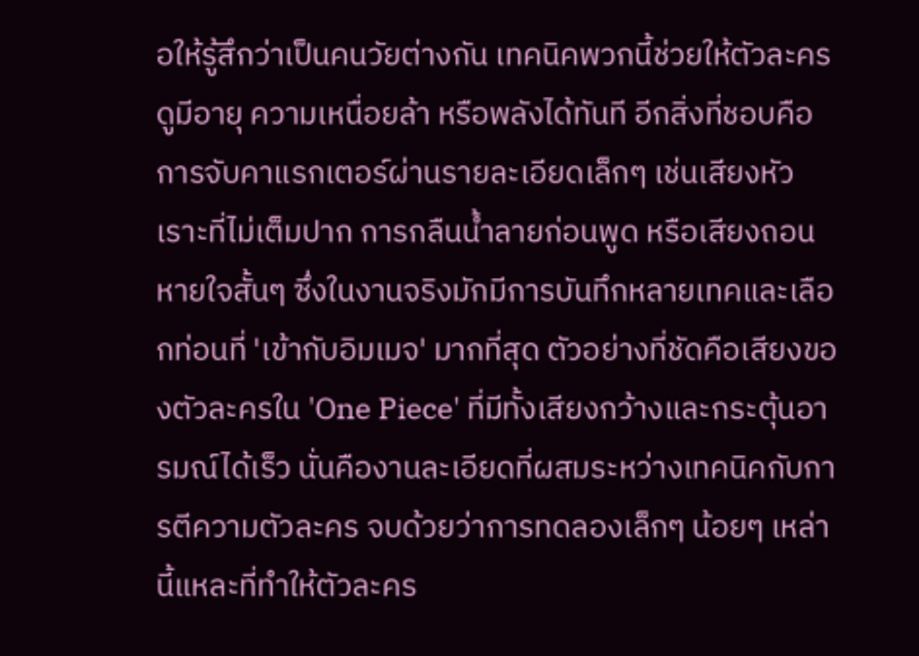อให้รู้สึกว่าเป็นคนวัยต่างกัน เทคนิคพวกนี้ช่วยให้ตัวละครดูมีอายุ ความเหนื่อยล้า หรือพลังได้ทันที อีกสิ่งที่ชอบคือการจับคาแรกเตอร์ผ่านรายละเอียดเล็กๆ เช่นเสียงหัวเราะที่ไม่เต็มปาก การกลืนน้ำลายก่อนพูด หรือเสียงถอนหายใจสั้นๆ ซึ่งในงานจริงมักมีการบันทึกหลายเทคและเลือกท่อนที่ 'เข้ากับอิมเมจ' มากที่สุด ตัวอย่างที่ชัดคือเสียงของตัวละครใน 'One Piece' ที่มีทั้งเสียงกว้างและกระตุ้นอารมณ์ได้เร็ว นั่นคืองานละเอียดที่ผสมระหว่างเทคนิคกับการตีความตัวละคร จบด้วยว่าการทดลองเล็กๆ น้อยๆ เหล่านี้แหละที่ทำให้ตัวละคร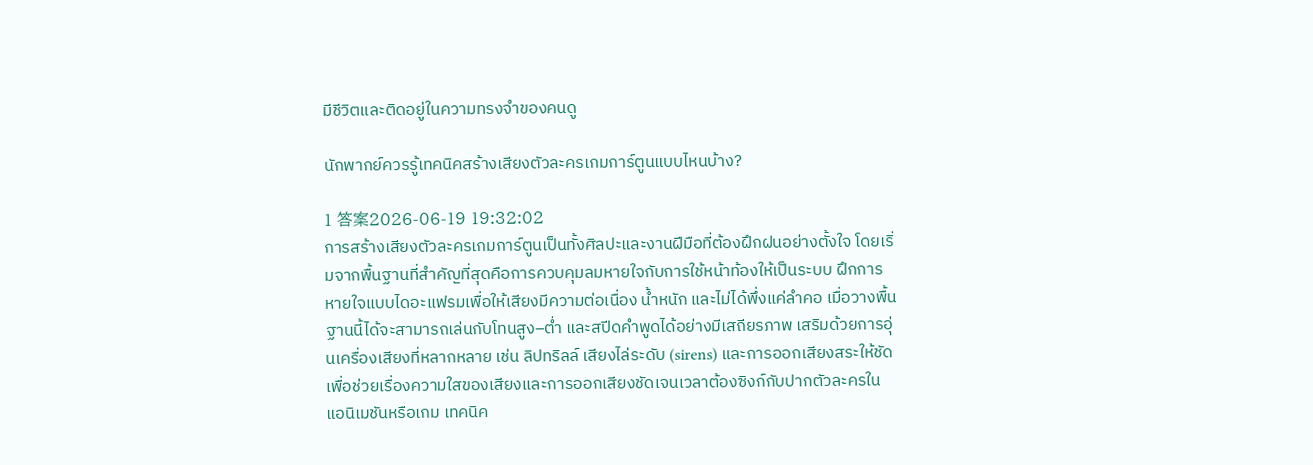มีชีวิตและติดอยู่ในความทรงจำของคนดู

นักพากย์ควรรู้เทคนิคสร้างเสียงตัวละครเกมการ์ตูนแบบไหนบ้าง?

1 答案2026-06-19 19:32:02
การสร้างเสียงตัวละครเกมการ์ตูนเป็นทั้งศิลปะและงานฝีมือที่ต้องฝึกฝนอย่างตั้งใจ โดยเริ่มจากพื้นฐานที่สำคัญที่สุดคือการควบคุมลมหายใจกับการใช้หน้าท้องให้เป็นระบบ ฝึกการหายใจแบบไดอะแฟรมเพื่อให้เสียงมีความต่อเนื่อง น้ำหนัก และไม่ได้พึ่งแค่ลำคอ เมื่อวางพื้นฐานนี้ได้จะสามารถเล่นกับโทนสูง–ต่ำ และสปีดคำพูดได้อย่างมีเสถียรภาพ เสริมด้วยการอุ่นเครื่องเสียงที่หลากหลาย เช่น ลิปทริลล์ เสียงไล่ระดับ (sirens) และการออกเสียงสระให้ชัดเพื่อช่วยเรื่องความใสของเสียงและการออกเสียงชัดเจนเวลาต้องซิงก์กับปากตัวละครในแอนิเมชันหรือเกม เทคนิค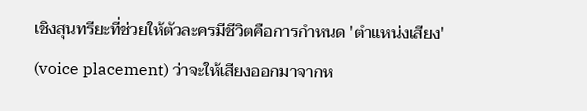เชิงสุนทรียะที่ช่วยให้ตัวละครมีชีวิตคือการกำหนด 'ตำแหน่งเสียง' (voice placement) ว่าจะให้เสียงออกมาจากห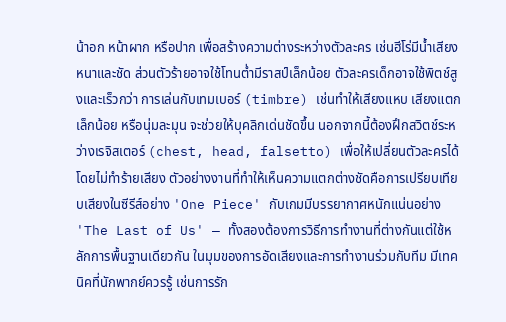น้าอก หน้าผาก หรือปาก เพื่อสร้างความต่างระหว่างตัวละคร เช่นฮีโร่มีน้ำเสียงหนาและชัด ส่วนตัวร้ายอาจใช้โทนต่ำมีราสป์เล็กน้อย ตัวละครเด็กอาจใช้พิตช์สูงและเร็วกว่า การเล่นกับเทมเบอร์ (timbre) เช่นทำให้เสียงแหบ เสียงแตกเล็กน้อย หรือนุ่มละมุน จะช่วยให้บุคลิกเด่นชัดขึ้น นอกจากนี้ต้องฝึกสวิตช์ระหว่างเรจิสเตอร์ (chest, head, falsetto) เพื่อให้เปลี่ยนตัวละครได้โดยไม่ทำร้ายเสียง ตัวอย่างงานที่ทำให้เห็นความแตกต่างชัดคือการเปรียบเทียบเสียงในซีรีส์อย่าง 'One Piece' กับเกมมีบรรยากาศหนักแน่นอย่าง 'The Last of Us' — ทั้งสองต้องการวิธีการทำงานที่ต่างกันแต่ใช้หลักการพื้นฐานเดียวกัน ในมุมของการอัดเสียงและการทำงานร่วมกับทีม มีเทคนิคที่นักพากย์ควรรู้ เช่นการรัก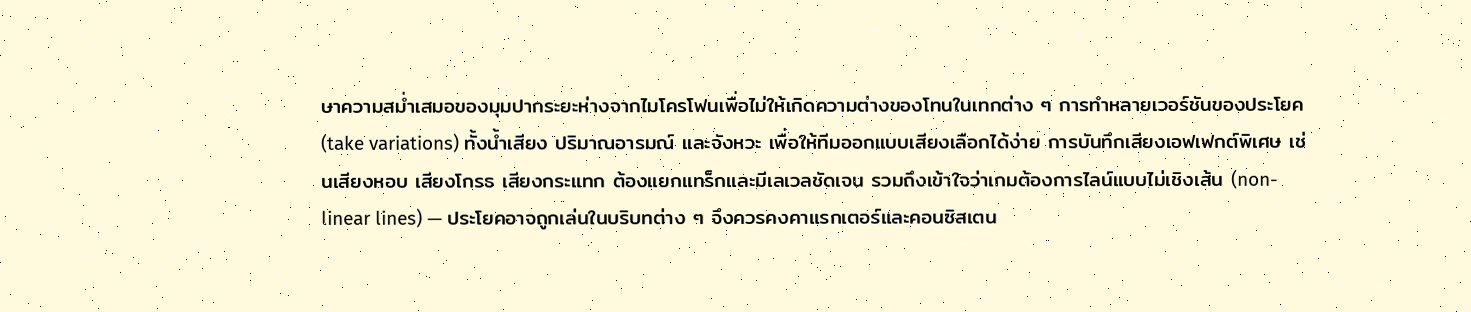ษาความสม่ำเสมอของมุมปากระยะห่างจากไมโครโฟนเพื่อไม่ให้เกิดความต่างของโทนในเทกต่าง ๆ การทำหลายเวอร์ชันของประโยค (take variations) ทั้งน้ำเสียง ปริมาณอารมณ์ และจังหวะ เพื่อให้ทีมออกแบบเสียงเลือกได้ง่าย การบันทึกเสียงเอฟเฟกต์พิเศษ เช่นเสียงหอบ เสียงโกรธ เสียงกระแทก ต้องแยกแทร็กและมีเลเวลชัดเจน รวมถึงเข้าใจว่าเกมต้องการไลน์แบบไม่เชิงเส้น (non-linear lines) — ประโยคอาจถูกเล่นในบริบทต่าง ๆ จึงควรคงคาแรกเตอร์และคอนซิสเตน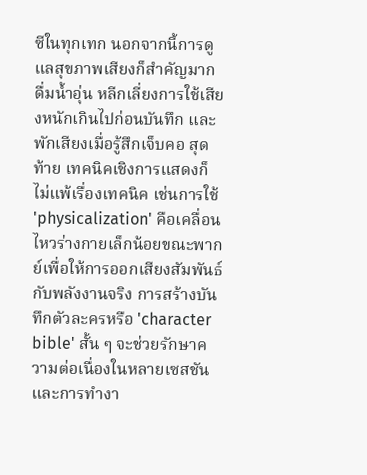ซีในทุกเทก นอกจากนี้การดูแลสุขภาพเสียงก็สำคัญมาก ดื่มน้ำอุ่น หลีกเลี่ยงการใช้เสียงหนักเกินไปก่อนบันทึก และพักเสียงเมื่อรู้สึกเจ็บคอ สุดท้าย เทคนิคเชิงการแสดงก็ไม่แพ้เรื่องเทคนิค เช่นการใช้ 'physicalization' คือเคลื่อนไหวร่างกายเล็กน้อยขณะพากย์เพื่อให้การออกเสียงสัมพันธ์กับพลังงานจริง การสร้างบันทึกตัวละครหรือ 'character bible' สั้น ๆ จะช่วยรักษาความต่อเนื่องในหลายเซสชัน และการทำงา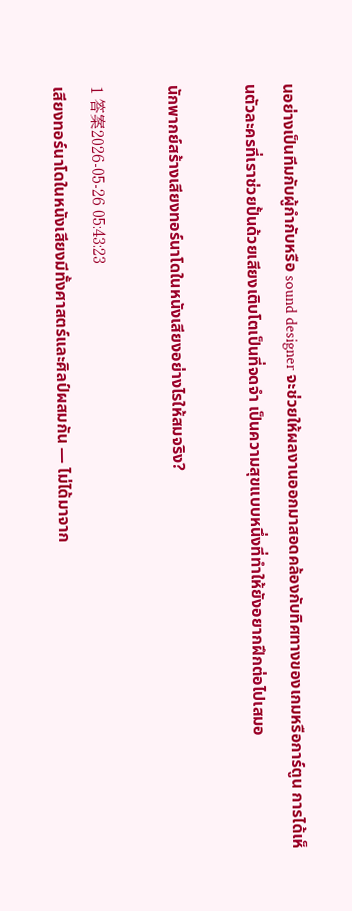นอย่างเป็นทีมกับผู้กำกับหรือ sound designer จะช่วยให้ผลงานออกมาสอดคล้องกับทิศทางของเกมหรือการ์ตูน การได้เห็นตัวละครที่เราช่วยปั้นด้วยเสียงเติบโตเป็นที่จดจำ เป็นความสุขแบบหนึ่งที่ทำให้ยังอยากฝึกต่อไปเสมอ

นักพากย์สร้างเสียงทอร์นาโดในหนังเสียงอย่างไรให้สมจริง?

1 答案2026-05-26 05:43:23
เสียงทอร์นาโดในหนังเสียงมีทั้งศาสตร์และศิลป์ผสมกัน — ไม่ได้มาจาก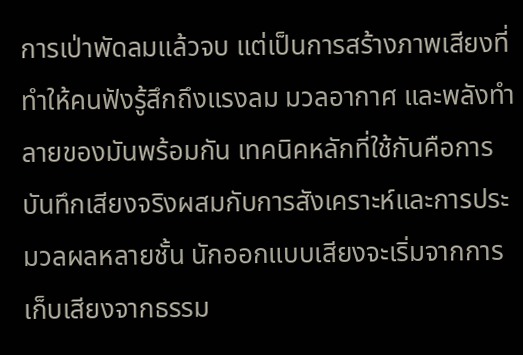การเป่าพัดลมแล้วจบ แต่เป็นการสร้างภาพเสียงที่ทำให้คนฟังรู้สึกถึงแรงลม มวลอากาศ และพลังทำลายของมันพร้อมกัน เทคนิคหลักที่ใช้กันคือการบันทึกเสียงจริงผสมกับการสังเคราะห์และการประมวลผลหลายชั้น นักออกแบบเสียงจะเริ่มจากการเก็บเสียงจากธรรม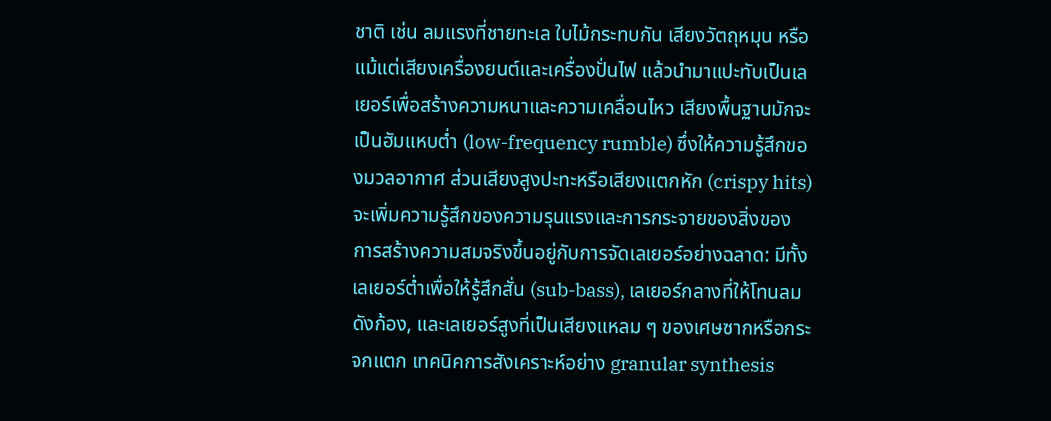ชาติ เช่น ลมแรงที่ชายทะเล ใบไม้กระทบกัน เสียงวัตถุหมุน หรือแม้แต่เสียงเครื่องยนต์และเครื่องปั่นไฟ แล้วนำมาแปะทับเป็นเลเยอร์เพื่อสร้างความหนาและความเคลื่อนไหว เสียงพื้นฐานมักจะเป็นฮัมแหบต่ำ (low-frequency rumble) ซึ่งให้ความรู้สึกของมวลอากาศ ส่วนเสียงสูงปะทะหรือเสียงแตกหัก (crispy hits) จะเพิ่มความรู้สึกของความรุนแรงและการกระจายของสิ่งของ การสร้างความสมจริงขึ้นอยู่กับการจัดเลเยอร์อย่างฉลาด: มีทั้งเลเยอร์ต่ำเพื่อให้รู้สึกสั่น (sub-bass), เลเยอร์กลางที่ให้โทนลมดังก้อง, และเลเยอร์สูงที่เป็นเสียงแหลม ๆ ของเศษซากหรือกระจกแตก เทคนิคการสังเคราะห์อย่าง granular synthesis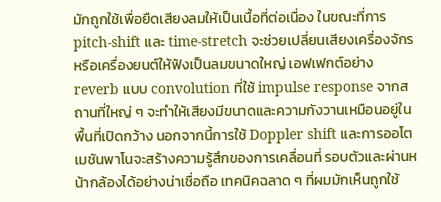มักถูกใช้เพื่อยืดเสียงลมให้เป็นเนื้อที่ต่อเนื่อง ในขณะที่การ pitch-shift และ time-stretch จะช่วยเปลี่ยนเสียงเครื่องจักรหรือเครื่องยนต์ให้ฟังเป็นลมขนาดใหญ่ เอฟเฟกต์อย่าง reverb แบบ convolution ที่ใช้ impulse response จากสถานที่ใหญ่ ๆ จะทำให้เสียงมีขนาดและความกังวานเหมือนอยู่ในพื้นที่เปิดกว้าง นอกจากนี้การใช้ Doppler shift และการออโตเมชันพาโนจะสร้างความรู้สึกของการเคลื่อนที่ รอบตัวและผ่านหน้ากล้องได้อย่างน่าเชื่อถือ เทคนิคฉลาด ๆ ที่ผมมักเห็นถูกใช้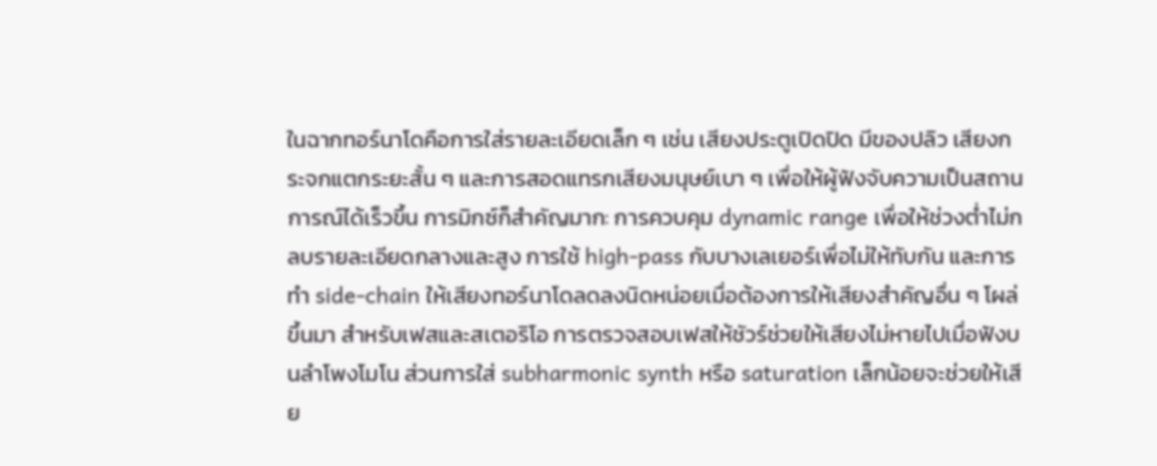ในฉากทอร์นาโดคือการใส่รายละเอียดเล็ก ๆ เช่น เสียงประตูเปิดปิด มีของปลิว เสียงกระจกแตกระยะสั้น ๆ และการสอดแทรกเสียงมนุษย์เบา ๆ เพื่อให้ผู้ฟังจับความเป็นสถานการณ์ได้เร็วขึ้น การมิกซ์ก็สำคัญมาก: การควบคุม dynamic range เพื่อให้ช่วงต่ำไม่กลบรายละเอียดกลางและสูง การใช้ high-pass กับบางเลเยอร์เพื่อไม่ให้ทับกัน และการทำ side-chain ให้เสียงทอร์นาโดลดลงนิดหน่อยเมื่อต้องการให้เสียงสำคัญอื่น ๆ โผล่ขึ้นมา สำหรับเฟสและสเตอริโอ การตรวจสอบเฟสให้ชัวร์ช่วยให้เสียงไม่หายไปเมื่อฟังบนลำโพงโมโน ส่วนการใส่ subharmonic synth หรือ saturation เล็กน้อยจะช่วยให้เสีย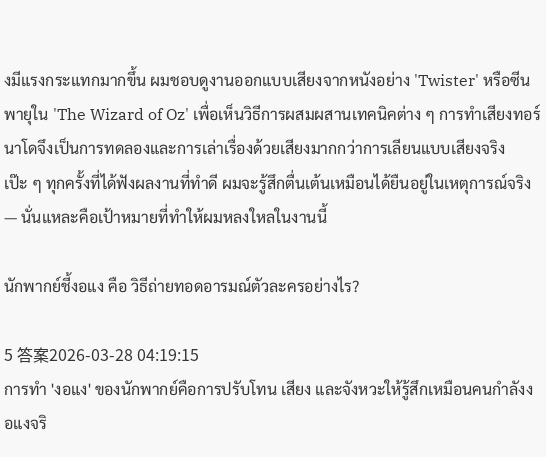งมีแรงกระแทกมากขึ้น ผมชอบดูงานออกแบบเสียงจากหนังอย่าง 'Twister' หรือซีนพายุใน 'The Wizard of Oz' เพื่อเห็นวิธีการผสมผสานเทคนิคต่าง ๆ การทำเสียงทอร์นาโดจึงเป็นการทดลองและการเล่าเรื่องด้วยเสียงมากกว่าการเลียนแบบเสียงจริงเป๊ะ ๆ ทุกครั้งที่ได้ฟังผลงานที่ทำดี ผมจะรู้สึกตื่นเต้นเหมือนได้ยืนอยู่ในเหตุการณ์จริง — นั่นแหละคือเป้าหมายที่ทำให้ผมหลงใหลในงานนี้

นักพากย์ชี้งอแง คือ วิธีถ่ายทอดอารมณ์ตัวละครอย่างไร?

5 答案2026-03-28 04:19:15
การทำ 'งอแง' ของนักพากย์คือการปรับโทน เสียง และจังหวะให้รู้สึกเหมือนคนกำลังงอแงจริ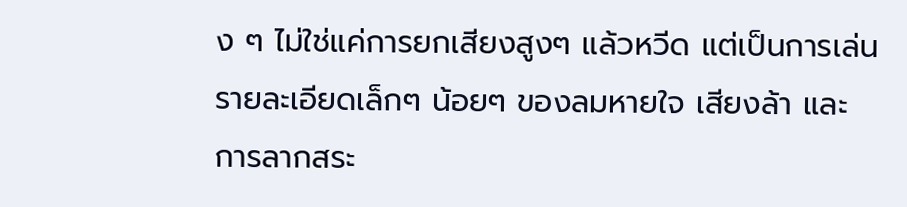ง ๆ ไม่ใช่แค่การยกเสียงสูงๆ แล้วหวีด แต่เป็นการเล่นรายละเอียดเล็กๆ น้อยๆ ของลมหายใจ เสียงล้า และการลากสระ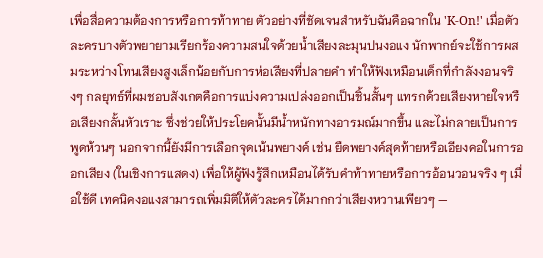เพื่อสื่อความต้องการหรือการท้าทาย ตัวอย่างที่ชัดเจนสำหรับฉันคือฉากใน 'K-On!' เมื่อตัวละครบางตัวพยายามเรียกร้องความสนใจด้วยน้ำเสียงละมุนปนงอแง นักพากย์จะใช้การผสมระหว่างโทนเสียงสูงเล็กน้อยกับการห่อเสียงที่ปลายคำ ทำให้ฟังเหมือนเด็กที่กำลังงอนจริงๆ กลยุทธ์ที่ผมชอบสังเกตคือการแบ่งความเปล่งออกเป็นชิ้นสั้นๆ แทรกด้วยเสียงหายใจหรือเสียงกลั้นหัวเราะ ซึ่งช่วยให้ประโยคนั้นมีน้ำหนักทางอารมณ์มากขึ้น และไม่กลายเป็นการพูดห้วนๆ นอกจากนี้ยังมีการเลือกจุดเน้นพยางค์ เช่น ยืดพยางค์สุดท้ายหรือเอียงคอในการออกเสียง (ในเชิงการแสดง) เพื่อให้ผู้ฟังรู้สึกเหมือนได้รับคำท้าทายหรือการอ้อนวอนจริง ๆ เมื่อใช้ดี เทคนิคงอแงสามารถเพิ่มมิติให้ตัวละครได้มากกว่าเสียงหวานเพียวๆ —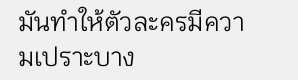มันทำให้ตัวละครมีความเปราะบาง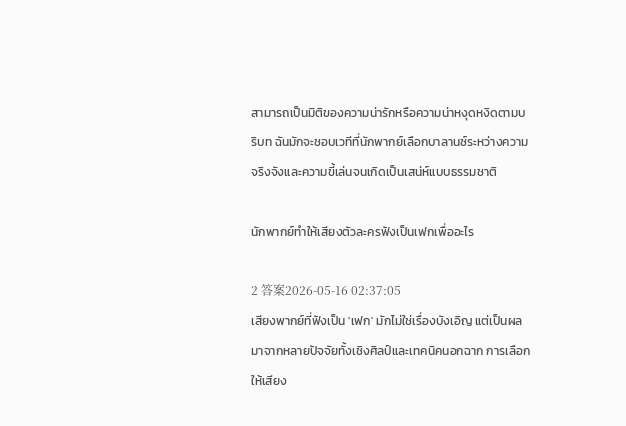สามารถเป็นมิติของความน่ารักหรือความน่าหงุดหงิดตามบริบท ฉันมักจะชอบเวทีที่นักพากย์เลือกบาลานซ์ระหว่างความจริงจังและความขี้เล่นจนเกิดเป็นเสน่ห์แบบธรรมชาติ

นักพากย์ทำให้เสียงตัวละครฟังเป็นเฟกเพื่ออะไร

2 答案2026-05-16 02:37:05
เสียงพากย์ที่ฟังเป็น 'เฟก' มักไม่ใช่เรื่องบังเอิญ แต่เป็นผลมาจากหลายปัจจัยทั้งเชิงศิลป์และเทคนิคนอกฉาก การเลือกให้เสียง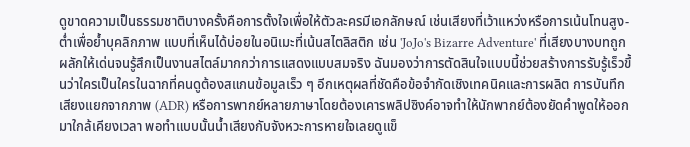ดูขาดความเป็นธรรมชาติบางครั้งคือการตั้งใจเพื่อให้ตัวละครมีเอกลักษณ์ เช่นเสียงที่เว้าแหว่งหรือการเน้นโทนสูง-ต่ำเพื่อย้ำบุคลิกภาพ แบบที่เห็นได้บ่อยในอนิเมะที่เน้นสไตลิสติก เช่น 'JoJo's Bizarre Adventure' ที่เสียงบางบทถูกผลักให้เด่นจนรู้สึกเป็นงานสไตล์มากกว่าการแสดงแบบสมจริง ฉันมองว่าการตัดสินใจแบบนี้ช่วยสร้างการรับรู้เร็วขึ้นว่าใครเป็นใครในฉากที่คนดูต้องสแกนข้อมูลเร็ว ๆ อีกเหตุผลที่ชัดคือข้อจำกัดเชิงเทคนิคและการผลิต การบันทึกเสียงแยกจากภาพ (ADR) หรือการพากย์หลายภาษาโดยต้องเคารพลิปซิงค์อาจทำให้นักพากย์ต้องยัดคำพูดให้ออกมาใกล้เคียงเวลา พอทำแบบนั้นน้ำเสียงกับจังหวะการหายใจเลยดูแข็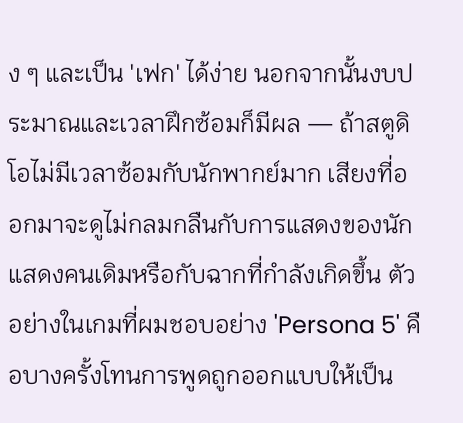ง ๆ และเป็น 'เฟก' ได้ง่าย นอกจากนั้นงบประมาณและเวลาฝึกซ้อมก็มีผล — ถ้าสตูดิโอไม่มีเวลาซ้อมกับนักพากย์มาก เสียงที่ออกมาจะดูไม่กลมกลืนกับการแสดงของนักแสดงคนเดิมหรือกับฉากที่กำลังเกิดขึ้น ตัวอย่างในเกมที่ผมชอบอย่าง 'Persona 5' คือบางครั้งโทนการพูดถูกออกแบบให้เป็น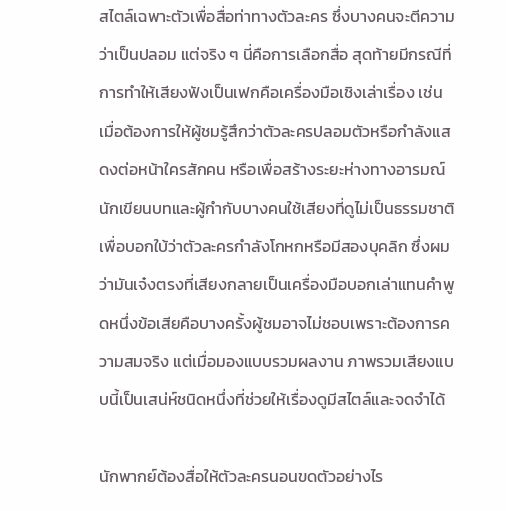สไตล์เฉพาะตัวเพื่อสื่อท่าทางตัวละคร ซึ่งบางคนจะตีความว่าเป็นปลอม แต่จริง ๆ นี่คือการเลือกสื่อ สุดท้ายมีกรณีที่การทำให้เสียงฟังเป็นเฟกคือเครื่องมือเชิงเล่าเรื่อง เช่นเมื่อต้องการให้ผู้ชมรู้สึกว่าตัวละครปลอมตัวหรือกำลังแสดงต่อหน้าใครสักคน หรือเพื่อสร้างระยะห่างทางอารมณ์ นักเขียนบทและผู้กำกับบางคนใช้เสียงที่ดูไม่เป็นธรรมชาติเพื่อบอกใบ้ว่าตัวละครกำลังโกหกหรือมีสองบุคลิก ซึ่งผมว่ามันเจ๋งตรงที่เสียงกลายเป็นเครื่องมือบอกเล่าแทนคำพูดหนึ่งข้อเสียคือบางครั้งผู้ชมอาจไม่ชอบเพราะต้องการความสมจริง แต่เมื่อมองแบบรวมผลงาน ภาพรวมเสียงแบบนี้เป็นเสน่ห์ชนิดหนึ่งที่ช่วยให้เรื่องดูมีสไตล์และจดจำได้

นักพากย์ต้องสื่อให้ตัวละครนอนขดตัวอย่างไร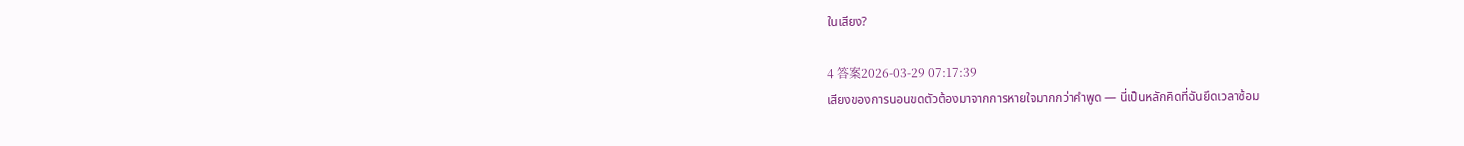ในเสียง?

4 答案2026-03-29 07:17:39
เสียงของการนอนขดตัวต้องมาจากการหายใจมากกว่าคำพูด — นี่เป็นหลักคิดที่ฉันยึดเวลาซ้อม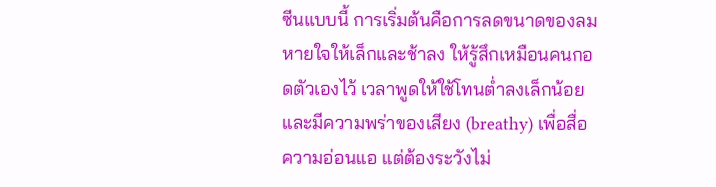ซีนแบบนี้ การเริ่มต้นคือการลดขนาดของลมหายใจให้เล็กและช้าลง ให้รู้สึกเหมือนคนกอดตัวเองไว้ เวลาพูดให้ใช้โทนต่ำลงเล็กน้อยและมีความพร่าของเสียง (breathy) เพื่อสื่อความอ่อนแอ แต่ต้องระวังไม่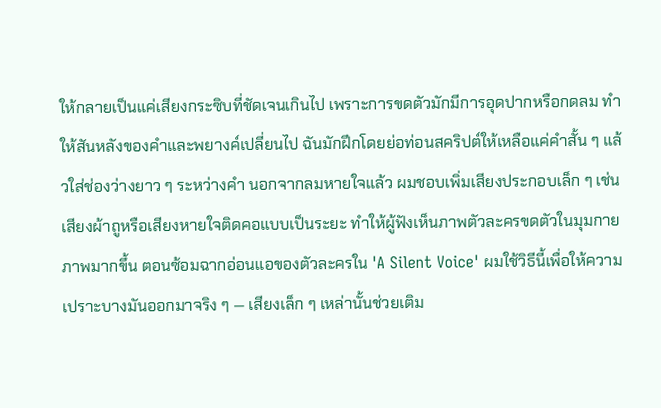ให้กลายเป็นแค่เสียงกระซิบที่ชัดเจนเกินไป เพราะการขดตัวมักมีการอุดปากหรือกดลม ทำให้สันหลังของคำและพยางค์เปลี่ยนไป ฉันมักฝึกโดยย่อท่อนสคริปต์ให้เหลือแค่คำสั้น ๆ แล้วใส่ช่องว่างยาว ๆ ระหว่างคำ นอกจากลมหายใจแล้ว ผมชอบเพิ่มเสียงประกอบเล็ก ๆ เช่นเสียงผ้าถูหรือเสียงหายใจติดคอแบบเป็นระยะ ทำให้ผู้ฟังเห็นภาพตัวละครขดตัวในมุมกายภาพมากขึ้น ตอนซ้อมฉากอ่อนแอของตัวละครใน 'A Silent Voice' ผมใช้วิธีนี้เพื่อให้ความเปราะบางมันออกมาจริง ๆ — เสียงเล็ก ๆ เหล่านั้นช่วยเติม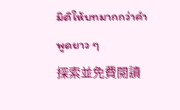มิติให้บทมากกว่าคำพูดยาว ๆ
探索並免費閱讀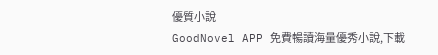優質小說
GoodNovel APP 免費暢讀海量優秀小說,下載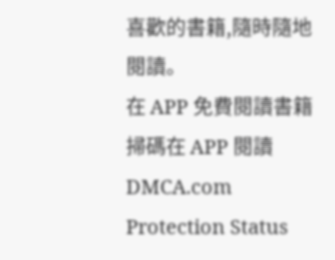喜歡的書籍,隨時隨地閱讀。
在 APP 免費閱讀書籍
掃碼在 APP 閱讀
DMCA.com Protection Status